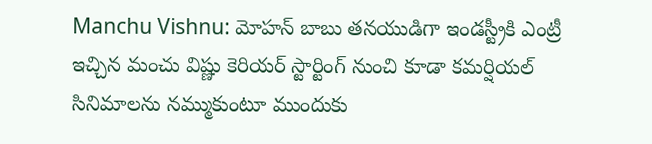Manchu Vishnu: మోహన్ బాబు తనయుడిగా ఇండస్ట్రీకి ఎంట్రీ ఇచ్చిన మంచు విష్ణు కెరియర్ స్టార్టింగ్ నుంచి కూడా కమర్షియల్ సినిమాలను నమ్ముకుంటూ ముందుకు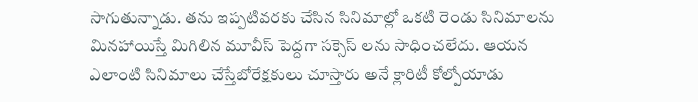సాగుతున్నాడు. తను ఇప్పటివరకు చేసిన సినిమాల్లో ఒకటి రెండు సినిమాలను మినహాయిస్తే మిగిలిన మూవీస్ పెద్దగా సక్సెస్ లను సాధించలేదు. ఆయన ఎలాంటి సినిమాలు చేస్తేబోరేక్షకులు చూస్తారు అనే క్లారిటీ కోల్పోయాడు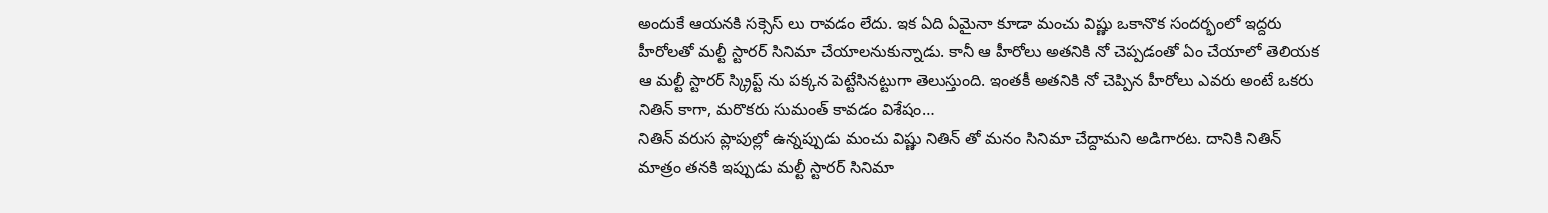అందుకే ఆయనకి సక్సెస్ లు రావడం లేదు. ఇక ఏది ఏమైనా కూడా మంచు విష్ణు ఒకానొక సందర్భంలో ఇద్దరు హీరోలతో మల్టీ స్టారర్ సినిమా చేయాలనుకున్నాడు. కానీ ఆ హీరోలు అతనికి నో చెప్పడంతో ఏం చేయాలో తెలియక ఆ మల్టీ స్టారర్ స్క్రిప్ట్ ను పక్కన పెట్టేసినట్టుగా తెలుస్తుంది. ఇంతకీ అతనికి నో చెప్పిన హీరోలు ఎవరు అంటే ఒకరు నితిన్ కాగా, మరొకరు సుమంత్ కావడం విశేషం…
నితిన్ వరుస ప్లాపుల్లో ఉన్నప్పుడు మంచు విష్ణు నితిన్ తో మనం సినిమా చేద్దామని అడిగారట. దానికి నితిన్ మాత్రం తనకి ఇప్పుడు మల్టీ స్టారర్ సినిమా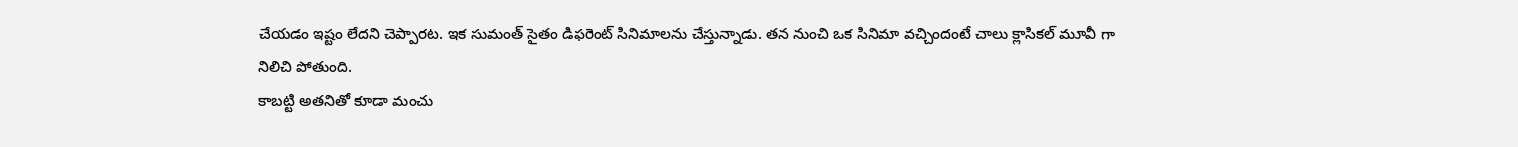చేయడం ఇష్టం లేదని చెప్పారట. ఇక సుమంత్ సైతం డిఫరెంట్ సినిమాలను చేస్తున్నాడు. తన నుంచి ఒక సినిమా వచ్చిందంటే చాలు క్లాసికల్ మూవీ గా నిలిచి పోతుంది.
కాబట్టి అతనితో కూడా మంచు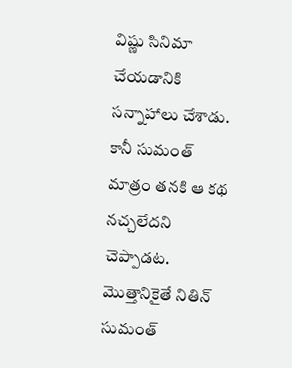విష్ణు సినిమా చేయడానికి సన్నాహాలు చేశాడు. కానీ సుమంత్ మాత్రం తనకి ఆ కథ నచ్చలేదని చెప్పాడట. మొత్తానికైతే నితిన్ సుమంత్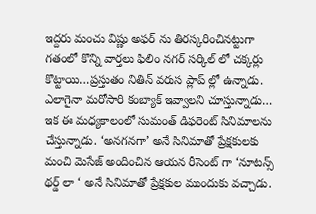ఇద్దరు మంచు విష్ణు అఫర్ ను తిరస్కరించినట్టుగా గతంలో కొన్ని వార్తలు ఫిలిం నగర్ సర్కిల్ లో చక్కర్లు కొట్టాయి…ప్రస్తుతం నితిన్ వరుస ప్లాప్ ల్లో ఉన్నాడు. ఎలాగైనా మరోసారి కంబ్యాక్ ఇవ్వాలని చూస్తున్నాడు…
ఇక ఈ మధ్యకాలంలో సుమంత్ డిఫరెంట్ సినిమాలను చేస్తున్నాడు. ‘అనగనగా’ అనే సినిమాతో ప్రేక్షకులకు మంచి మెసేజ్ అందించిన ఆయన రీసెంట్ గా ‘నూటన్స్ థర్డ్ లా ‘ అనే సినిమాతో ప్రేక్షకుల ముందుకు వచ్చాడు.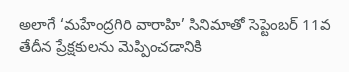అలాగే ‘మహేంద్రగిరి వారాహి’ సినిమాతో సెప్టెంబర్ 11వ తేదీన ప్రేక్షకులను మెప్పించడానికి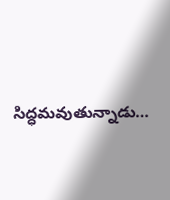సిద్ధమవుతున్నాడు…